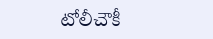టోలీచౌకీ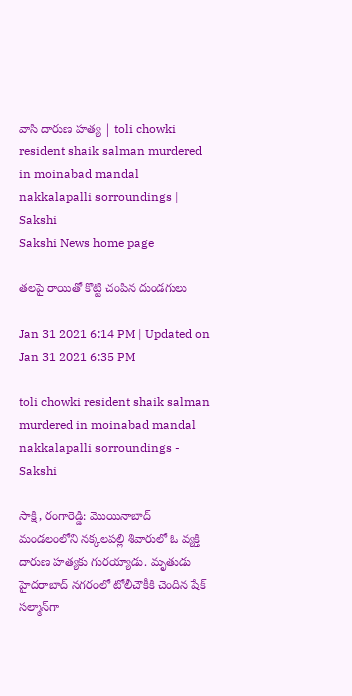వాసి దారుణ హత్య | toli chowki resident shaik salman murdered in moinabad mandal nakkalapalli sorroundings | Sakshi
Sakshi News home page

తలపై రాయితో కొట్టి చంపిన దుండగులు

Jan 31 2021 6:14 PM | Updated on Jan 31 2021 6:35 PM

toli chowki resident shaik salman murdered in moinabad mandal nakkalapalli sorroundings - Sakshi

సాక్షి, రంగారెడ్డి: మొయినాబాద్ మండలంలోని నక్కలపల్లి శివారులో ఓ వ్యక్తి దారుణ హత్యకు గురయ్యాడు. మృతుడు హైదరాబాద్‌ నగరంలో టోలీచౌకీకి చెందిన షేక్ సల్మాన్‌గా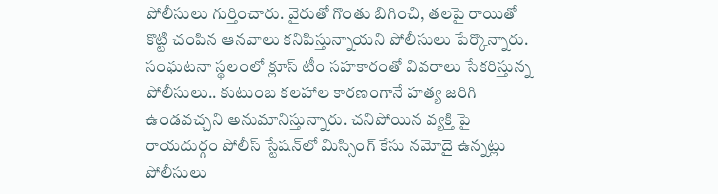పోలీసులు గుర్తించారు. వైరుతో గొంతు బిగించి, తలపై రాయితో కొట్టి చంపిన ఆనవాలు కనిపిస్తున్నాయని పోలీసులు పేర్కొన్నారు. సంఘటనా స్థలంలో క్లూస్ టీం సహకారంతో వివరాలు సేకరిస్తున్న పోలీసులు.. కుటుంబ కలహాల కారణంగానే హత్య జరిగి ఉండవచ్చని అనుమానిస్తున్నారు. చనిపోయిన వ్యక్తి పై రాయదుర్గం పోలీస్ స్టేషన్‌లో మిస్సింగ్ కేసు నమోదై ఉన్నట్లు పోలీసులు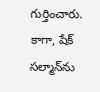గుర్తించారు. కాగా, షేక్‌ సల్మాన్‌ను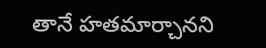తానే హతమార్చానని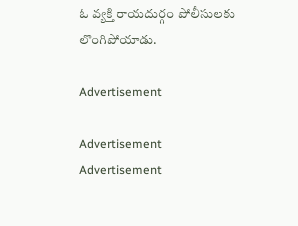ఓ వ్యక్తి రాయదుర్గం పోలీసులకు లొంగిపోయాడు.

Advertisement

Advertisement
Advertisement